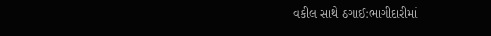વકીલ સાથે ઠગાઈ:ભાગીદારીમાં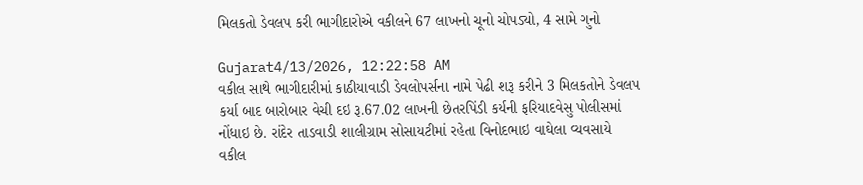મિલકતો ડેવલપ કરી ભાગીદારોએ વકીલને 67 લાખનો ચૂનો ચોપડ્યો, 4 સામે ગુનો

Gujarat4/13/2026, 12:22:58 AM
વકીલ સાથે ભાગીદારીમાં કાઠીયાવાડી ડેવલોપર્સના નામે પેઢી શરૂ કરીને 3 મિલકતોને ડેવલપ કર્યા બાદ બારોબાર વેચી દઇ રૂ.67.02 લાખની છેતરપિંડી કર્યની ફરિયાદવેસુ પોલીસમાં નોંધાઇ છે. રાંદેર તાડવાડી શાલીગ્રામ સોસાયટીમાં રહેતા વિનોદભાઇ વાઘેલા વ્યવસાયે વકીલ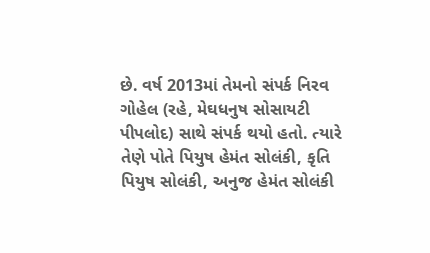છે. વર્ષ 2013માં તેમનો સંપર્ક નિરવ ગોહેલ (રહે, મેઘધનુષ સોસાયટી પીપલોદ) સાથે સંપર્ક થયો હતો. ત્યારે તેણે પોતે પિયુષ હેમંત સોલંકી, કૃતિ પિયુષ સોલંકી, અનુજ હેમંત સોલંકી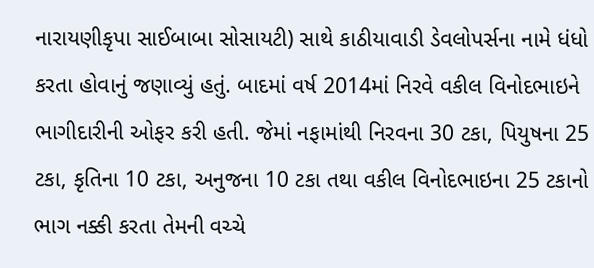નારાયણીકૃપા સાઈબાબા સોસાયટી) સાથે કાઠીયાવાડી ડેવલોપર્સના નામે ધંધો કરતા હોવાનું જણાવ્યું હતું. બાદમાં વર્ષ 2014માં નિરવે વકીલ વિનોદભાઇને ભાગીદારીની ઓફર કરી હતી. જેમાં નફામાંથી નિરવના 30 ટકા, પિયુષના 25 ટકા, કૃતિના 10 ટકા, અનુજના 10 ટકા તથા વકીલ વિનોદભાઇના 25 ટકાનો ભાગ નક્કી કરતા તેમની વચ્ચે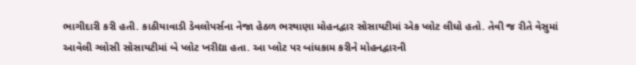ભાગીદારી કરી હતી. કાઠીયાવાડી ડેવલોપર્સના નેજા હેઠળ ભરથાણા મોહનદ્વાર સોસાયટીમાં એક પ્લોટ લીધો હતો. તેવી જ રીતે વેસુમાં આવેલી ગ્લોસી સોસાયટીમાં બે પ્લોટ ખરીદ્યા હતા. આ પ્લોટ પર બાંધકામ કરીને મોહનદ્વારની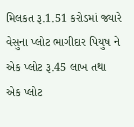મિલકત રૂ.1.51 કરોડમાં જ્યારે વેસુના પ્લોટ ભાગીદાર પિયુષ ને એક પ્લોટ રૂ.45 લાખ તથા એક પ્લોટ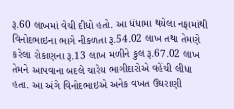રૂ.60 લાખમાં વેચી દીધો હતો. આ ધંધામા થયેલા નફામાંથી વિનોદભાઇના ભાગે નીકળતા રૂ.54.02 લાખ તથા તેમણે કરેલા રોકાણના રૂ.13 લાખ મળીને કુલ રૂ.67.02 લાખ તેમને આપવાના બદલે ચારેય ભાગીદારોએ વહેંચી લીધા હતા. આ અંગે વિનોદભાઇએ અનેક વખત ઉઘરાણી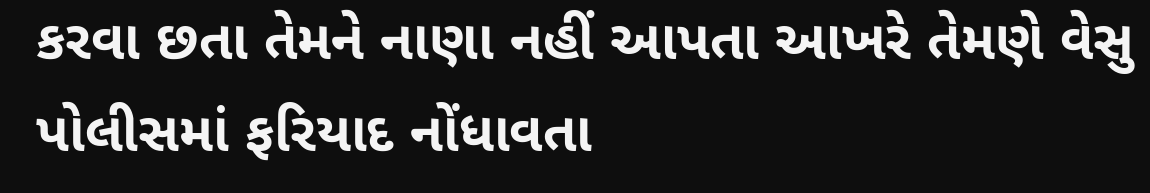કરવા છતા તેમને નાણા નહીં આપતા આખરે તેમણે વેસુ પોલીસમાં ફરિયાદ નોંધાવતા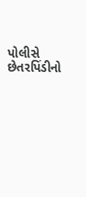પોલીસે છેતરપિંડીનો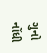ગુનો નોંધી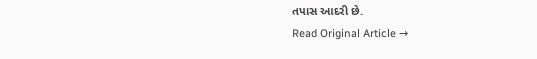તપાસ આદરી છે.
Read Original Article →